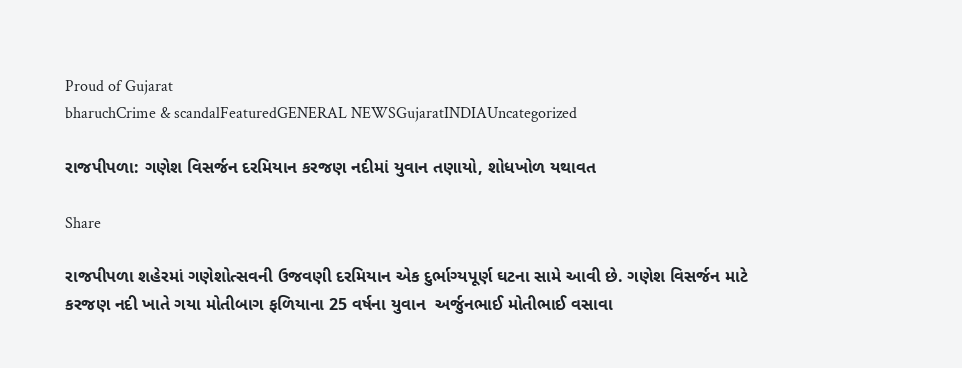Proud of Gujarat
bharuchCrime & scandalFeaturedGENERAL NEWSGujaratINDIAUncategorized

રાજપીપળા: ગણેશ વિસર્જન દરમિયાન કરજણ નદીમાં યુવાન તણાયો, શોધખોળ યથાવત

Share

રાજપીપળા શહેરમાં ગણેશોત્સવની ઉજવણી દરમિયાન એક દુર્ભાગ્યપૂર્ણ ઘટના સામે આવી છે. ગણેશ વિસર્જન માટે કરજણ નદી ખાતે ગયા મોતીબાગ ફળિયાના 25 વર્ષના યુવાન  અર્જુનભાઈ મોતીભાઈ વસાવા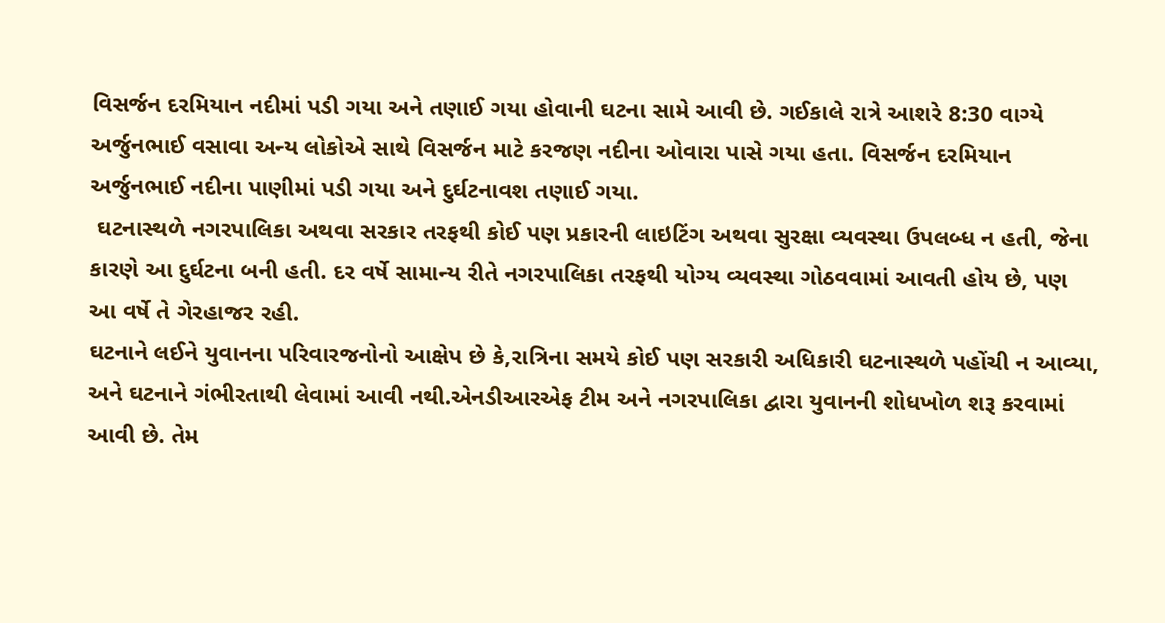વિસર્જન દરમિયાન નદીમાં પડી ગયા અને તણાઈ ગયા હોવાની ઘટના સામે આવી છે. ગઈકાલે રાત્રે આશરે 8:30 વાગ્યે અર્જુનભાઈ વસાવા અન્ય લોકોએ સાથે વિસર્જન માટે કરજણ નદીના ઓવારા પાસે ગયા હતા. વિસર્જન દરમિયાન અર્જુનભાઈ નદીના પાણીમાં પડી ગયા અને દુર્ઘટનાવશ તણાઈ ગયા.
 ઘટનાસ્થળે નગરપાલિકા અથવા સરકાર તરફથી કોઈ પણ પ્રકારની લાઇટિંગ અથવા સુરક્ષા વ્યવસ્થા ઉપલબ્ધ ન હતી, જેના કારણે આ દુર્ઘટના બની હતી. દર વર્ષે સામાન્ય રીતે નગરપાલિકા તરફથી યોગ્ય વ્યવસ્થા ગોઠવવામાં આવતી હોય છે, પણ આ વર્ષે તે ગેરહાજર રહી.
ઘટનાને લઈને યુવાનના પરિવારજનોનો આક્ષેપ છે કે,રાત્રિના સમયે કોઈ પણ સરકારી અધિકારી ઘટનાસ્થળે પહોંચી ન આવ્યા, અને ઘટનાને ગંભીરતાથી લેવામાં આવી નથી.એનડીઆરએફ ટીમ અને નગરપાલિકા દ્વારા યુવાનની શોધખોળ શરૂ કરવામાં આવી છે. તેમ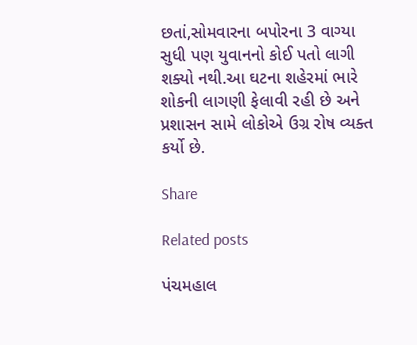છતાં,સોમવારના બપોરના 3 વાગ્યા સુધી પણ યુવાનનો કોઈ પતો લાગી શક્યો નથી.આ ઘટના શહેરમાં ભારે શોકની લાગણી ફેલાવી રહી છે અને પ્રશાસન સામે લોકોએ ઉગ્ર રોષ વ્યક્ત કર્યો છે.

Share

Related posts

પંચમહાલ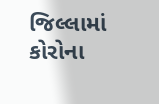જિલ્લામાં કોરોના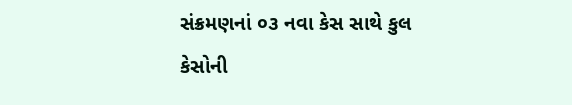સંક્રમણનાં ૦૩ નવા કેસ સાથે કુલ કેસોની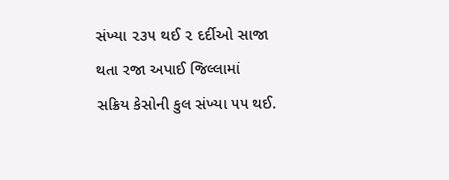સંખ્યા ૨૩૫ થઈ ૨ દર્દીઓ સાજા થતા રજા અપાઈ જિલ્લામાં સક્રિય કેસોની કુલ સંખ્યા ૫૫ થઈ.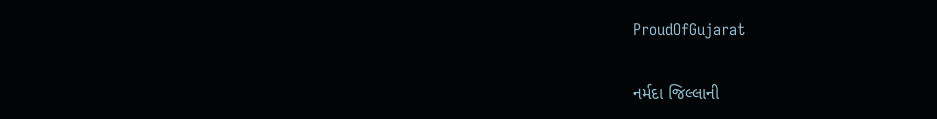ProudOfGujarat

નર્મદા જિલ્લાની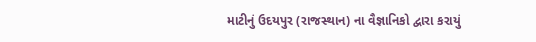માટીનું ઉદયપુર (રાજસ્થાન) ના વૈજ્ઞાનિકો દ્વારા કરાયું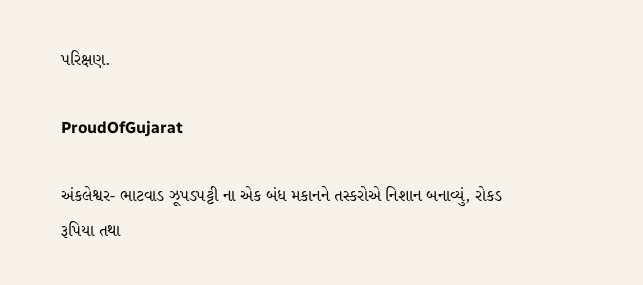પરિક્ષણ.

ProudOfGujarat

અંકલેશ્વર- ભાટવાડ ઝૂપડપટ્ટી ના એક બંધ મકાનને તસ્કરોએ નિશાન બનાવ્યું, રોકડ રૂપિયા તથા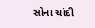સોના ચાંદી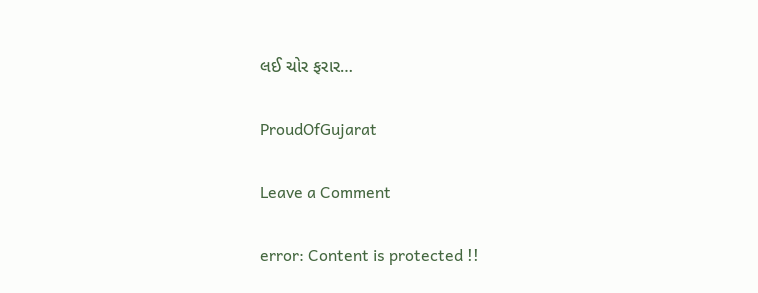લઈ ચોર ફરાર…

ProudOfGujarat

Leave a Comment

error: Content is protected !!